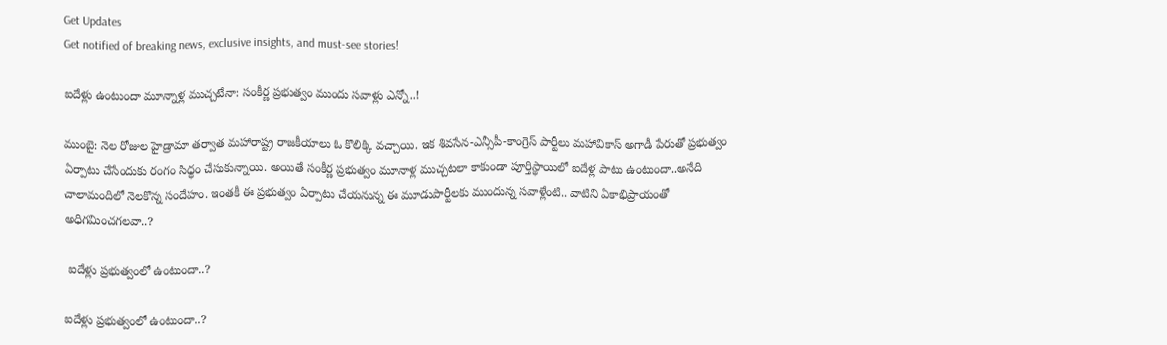Get Updates
Get notified of breaking news, exclusive insights, and must-see stories!

ఐదేళ్లు ఉంటుందా మూన్నాళ్ల ముచ్చటేనా: సంకీర్ణ ప్రభుత్వం ముందు సవాళ్లు ఎన్నో..!

ముంబై: నెల రోజుల హైడ్రామా తర్వాత మహారాష్ట్ర రాజకీయాలు ఓ కొలిక్కి వచ్చాయి. ఇక శివసేన-ఎన్సీపీ-కాంగ్రెస్ పార్టీలు మహావికాస్ అగాడీ పేరుతో ప్రభుత్వం ఏర్పాటు చేసేందుకు రంగం సిధ్ధం చేసుకున్నాయి. అయితే సంకీర్ణ ప్రభుత్వం మూనాళ్ల ముచ్చటలా కాకుండా పూర్తిస్థాయిలో ఐదేళ్ల పాటు ఉంటుందా..అనేది చాలామందిలో నెలకొన్న సందేహం. ఇంతకీ ఈ ప్రభుత్వం ఏర్పాటు చేయనున్న ఈ మూడుపార్టీలకు ముందున్న సవాళ్లేంటి.. వాటిని ఏకాభిప్రాయంతో అధిగమించగలవా..?

 ఐదేళ్లు ప్రభుత్వంలో ఉంటుందా..?

ఐదేళ్లు ప్రభుత్వంలో ఉంటుందా..?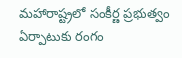మహారాష్ట్రలో సంకీర్ణ ప్రభుత్వం ఏర్పాటుకు రంగం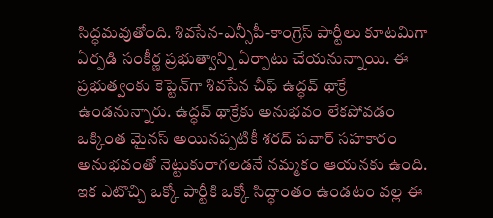సిద్ధమవుతోంది. శివసేన-ఎన్సీపీ-కాంగ్రెస్ పార్టీలు కూటమిగా ఏర్పడి సంకీర్ణ ప్రభుత్వాన్ని ఏర్పాటు చేయనున్నాయి. ఈ ప్రభుత్వంకు కెప్టెన్‌గా శివసేన చీఫ్ ఉద్ధవ్ థాక్రే ఉండనున్నారు. ఉద్ధవ్ థాక్రేకు అనుభవం లేకపోవడం ఒక్కింత మైనస్ అయినప్పటికీ శరద్ పవార్ సహకారం అనుభవంతో నెట్టుకురాగలడనే నమ్మకం ఆయనకు ఉంది. ఇక ఎటొచ్చి ఒక్కో పార్టీకి ఒక్కో సిద్ధాంతం ఉండటం వల్ల ఈ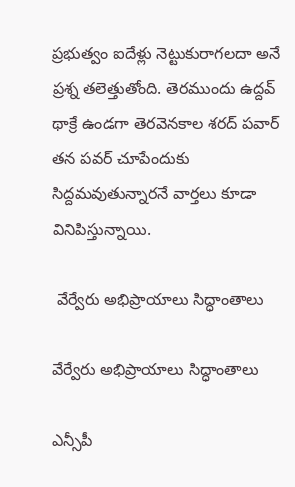ప్రభుత్వం ఐదేళ్లు నెట్టుకురాగలదా అనే ప్రశ్న తలెత్తుతోంది. తెరముందు ఉద్దవ్ థాక్రే ఉండగా తెరవెనకాల శరద్ పవార్ తన పవర్ చూపేందుకు సిద్దమవుతున్నారనే వార్తలు కూడా వినిపిస్తున్నాయి.

 వేర్వేరు అభిప్రాయాలు సిద్ధాంతాలు

వేర్వేరు అభిప్రాయాలు సిద్ధాంతాలు

ఎన్సీపీ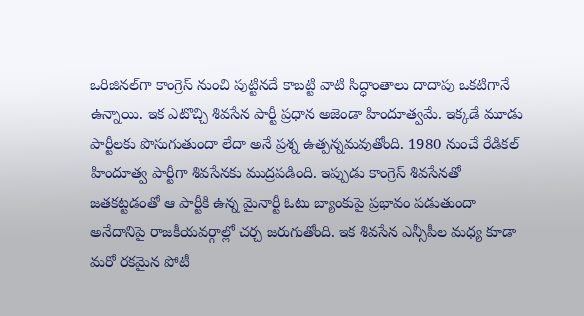ఒరిజినల్‌గా కాంగ్రెస్ నుంచి పుట్టినదే కాబట్టి వాటి సిద్ధాంతాలు దాదాపు ఒకటిగానే ఉన్నాయి. ఇక ఎటొచ్చి శివసేన పార్టీ ప్రధాన అజెండా హిందూత్వమే. ఇక్కడే మూడు పార్టీలకు పొసుగుతుందా లేదా అనే ప్రశ్న ఉత్పన్నమవుతోంది. 1980 నుంచే రేడికల్ హిందూత్వ పార్టీగా శివసేనకు ముద్రపడింది. ఇప్పుడు కాంగ్రెస్ శివసేనతో జతకట్టడంతో ఆ పార్టీకి ఉన్న మైనార్టీ ఓటు బ్యాంకుపై ప్రభావం పడుతుందా అనేదానిపై రాజకీయవర్గాల్లో చర్చ జరుగుతోంది. ఇక శివసేన ఎన్సీపీల మధ్య కూడా మరో రకమైన పోటీ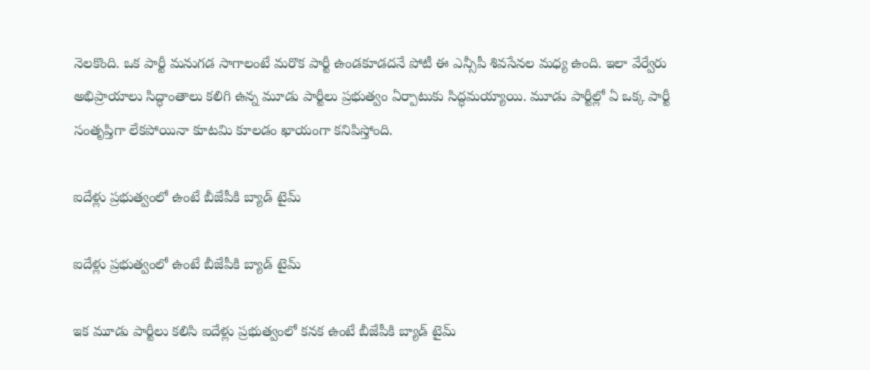నెలకొంది. ఒక పార్టీ మనుగడ సాగాలంటే మరొక పార్టీ ఉండకూడదనే పోటీ ఈ ఎన్సీపీ శివసేనల మధ్య ఉంది. ఇలా వేర్వేరు అభిప్రాయాలు సిద్ధాంతాలు కలిగి ఉన్న మూడు పార్టీలు ప్రభుత్వం ఏర్పాటుకు సిద్ధమయ్యాయి. మూడు పార్టీల్లో ఏ ఒక్క పార్టీ సంతృప్తిగా లేకపోయినా కూటమి కూలడం ఖాయంగా కనిపిస్తోంది.

ఐదేళ్లు ప్రభుత్వంలో ఉంటే బీజేపీకి బ్యాడ్ టైమ్

ఐదేళ్లు ప్రభుత్వంలో ఉంటే బీజేపీకి బ్యాడ్ టైమ్

ఇక మూడు పార్టీలు కలిసి ఐదేళ్లు ప్రభుత్వంలో కనక ఉంటే బీజేపీకి బ్యాడ్ టైమ్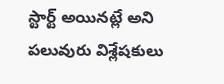స్టార్ట్ అయినట్లే అని పలువురు విశ్లేషకులు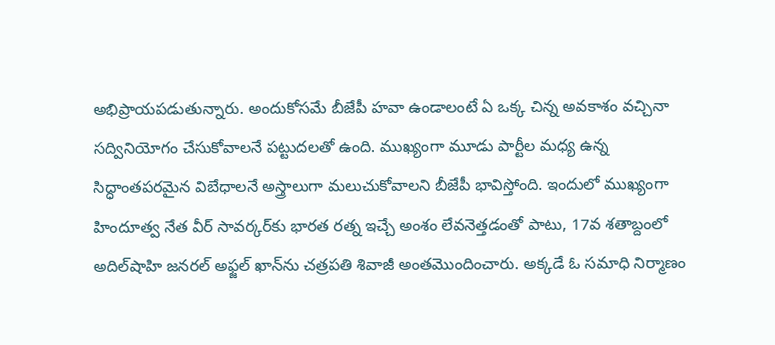అభిప్రాయపడుతున్నారు. అందుకోసమే బీజేపీ హవా ఉండాలంటే ఏ ఒక్క చిన్న అవకాశం వచ్చినా సద్వినియోగం చేసుకోవాలనే పట్టుదలతో ఉంది. ముఖ్యంగా మూడు పార్టీల మధ్య ఉన్న సిద్ధాంతపరమైన విబేధాలనే అస్త్రాలుగా మలుచుకోవాలని బీజేపీ భావిస్తోంది. ఇందులో ముఖ్యంగా హిందూత్వ నేత వీర్ సావర్కర్‌కు భారత రత్న ఇచ్చే అంశం లేవనెత్తడంతో పాటు, 17వ శతాబ్దంలో అదిల్‌షాహి జనరల్ అఫ్జల్ ఖాన్‌ను చత్రపతి శివాజీ అంతమొందించారు. అక్కడే ఓ సమాధి నిర్మాణం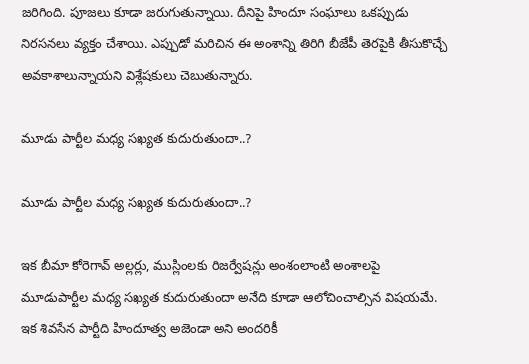జరిగింది. పూజలు కూడా జరుగుతున్నాయి. దీనిపై హిందూ సంఘాలు ఒకప్పుడు నిరసనలు వ్యక్తం చేశాయి. ఎప్పుడో మరిచిన ఈ అంశాన్ని తిరిగి బీజేపీ తెరపైకి తీసుకొచ్చే అవకాశాలున్నాయని విశ్లేషకులు చెబుతున్నారు.

మూడు పార్టీల మధ్య సఖ్యత కుదురుతుందా..?

మూడు పార్టీల మధ్య సఖ్యత కుదురుతుందా..?

ఇక బీమా కోరెగావ్ అల్లర్లు, ముస్లింలకు రిజర్వేషన్లు అంశంలాంటి అంశాలపై మూడుపార్టీల మధ్య సఖ్యత కుదురుతుందా అనేది కూడా ఆలోచించాల్సిన విషయమే. ఇక శివసేన పార్టీది హిందూత్వ అజెండా అని అందరికీ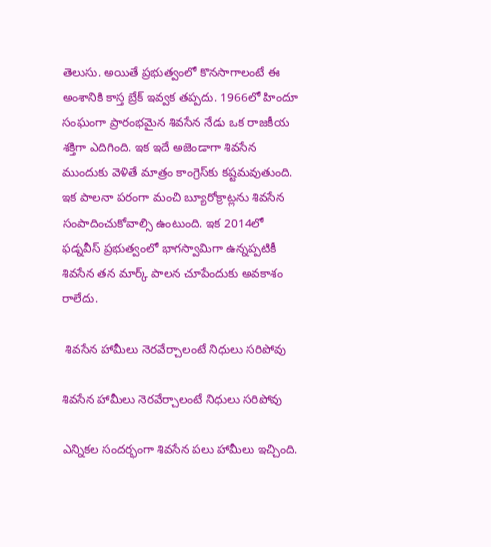తెలుసు. అయితే ప్రభుత్వంలో కొనసాగాలంటే ఈ అంశానికి కాస్త బ్రేక్ ఇవ్వక తప్పదు. 1966లో హిందూ సంఘంగా ప్రారంభమైన శివసేన నేడు ఒక రాజకీయ శక్తిగా ఎదిగింది. ఇక ఇదే అజెండాగా శివసేన ముందుకు వెళితే మాత్రం కాంగ్రెస్‌కు కష్టమవుతుంది. ఇక పాలనా పరంగా మంచి బ్యూరోక్రాట్లను శివసేన సంపాదించుకోవాల్సి ఉంటుంది. ఇక 2014లో ఫడ్నవీస్ ప్రభుత్వంలో భాగస్వామిగా ఉన్నప్పటికీ శివసేన తన మార్క్ పాలన చూపేందుకు అవకాశం రాలేదు.

 శివసేన హామీలు నెరవేర్చాలంటే నిధులు సరిపోవు

శివసేన హామీలు నెరవేర్చాలంటే నిధులు సరిపోవు

ఎన్నికల సందర్భంగా శివసేన పలు హామీలు ఇచ్చింది.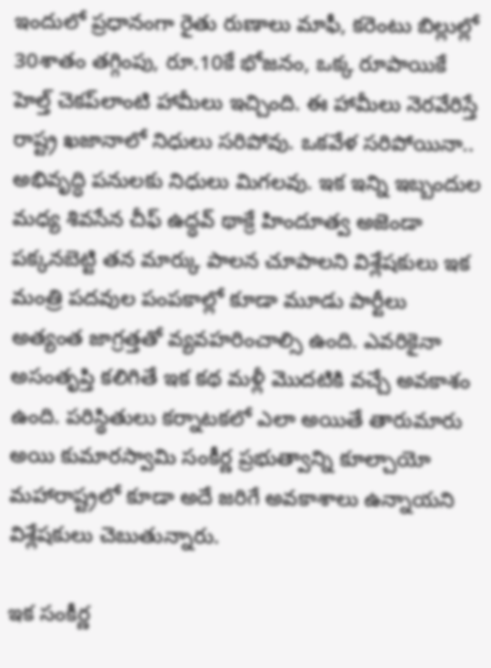ఇందులో ప్రధానంగా రైతు రుణాలు మాఫీ, కరెంటు బిల్లుల్లో 30శాతం తగ్గింపు, రూ.10కే భోజనం, ఒక్క రూపాయికే హెల్త్ చెకప్‌లాంటి హామీలు ఇచ్చింది. ఈ హామీలు నెరవేరిస్తే రాష్ట్ర ఖజానాలో నిధులు సరిపోవు. ఒకవేళ సరిపోయినా.. అభివృద్ధి పనులకు నిధులు మిగలవు. ఇక ఇన్ని ఇబ్బందుల మధ్య శివసేన చీఫ్ ఉద్ధవ్ థాక్రే హిందూత్వ అజెండా పక్కనబెట్టి తన మార్కు పాలన చూపాలని విశ్లేషకులు ఇక మంత్రి పదవుల పంపకాల్లో కూడా మూడు పార్టీలు అత్యంత జాగ్రత్తతో వ్యవహరించాల్సి ఉంది. ఎవరికైనా అసంతృప్తి కలిగితే ఇక కథ మళ్లీ మొదటికి వచ్చే అవకాశం ఉంది. పరిస్థితులు కర్నాటకలో ఎలా అయితే తారుమారు అయి కుమారస్వామి సంకీర్ణ ప్రభుత్వాన్ని కూల్చాయో మహారాష్ట్రలో కూడా అదే జరిగే అవకాశాలు ఉన్నాయని విశ్లేషకులు చెబుతున్నారు.

ఇక సంకీర్ణ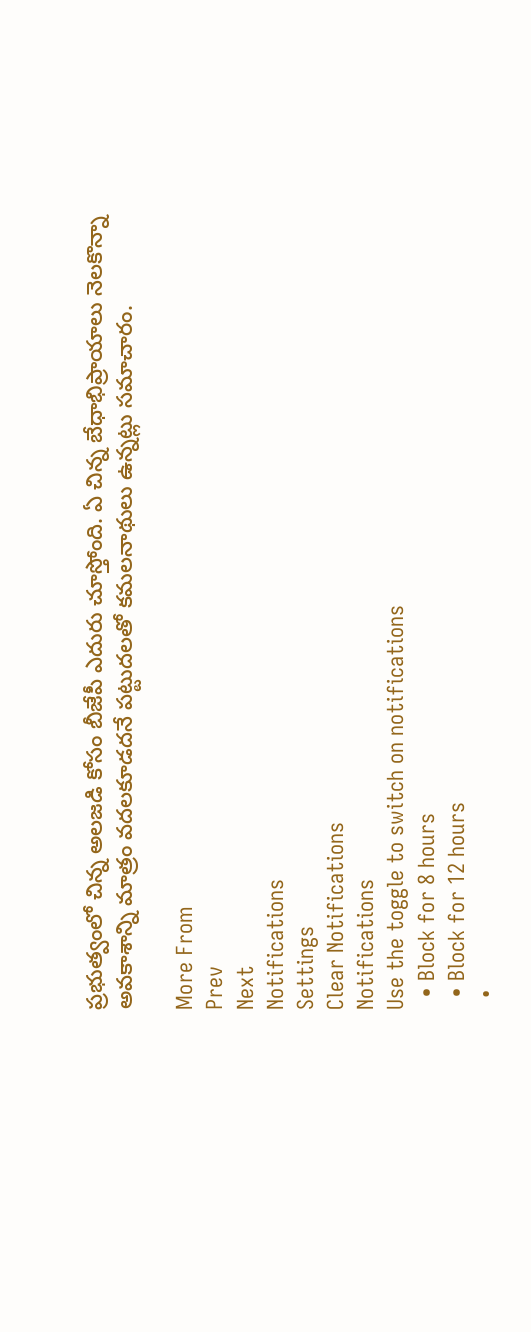ప్రభుత్వంలో చిన్న అలజడి కోసం బీజేపీ ఎదురు చూస్తోంది. ఏ చిన్న బేధాభిప్రాయాలు నెలకొన్నా అవకాశాన్ని మాత్రం వదలకూడదనే పట్టుదలతో కమలనాథులు ఉన్నట్లు సమాచారం.

More From
Prev
Next
Notifications
Settings
Clear Notifications
Notifications
Use the toggle to switch on notifications
  • Block for 8 hours
  • Block for 12 hours
  •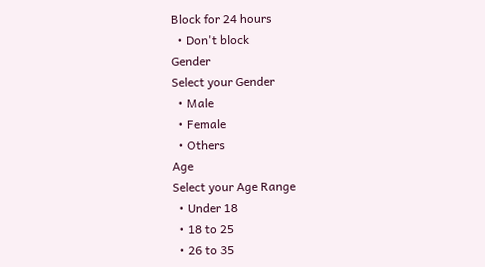Block for 24 hours
  • Don't block
Gender
Select your Gender
  • Male
  • Female
  • Others
Age
Select your Age Range
  • Under 18
  • 18 to 25
  • 26 to 35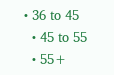• 36 to 45
  • 45 to 55
  • 55+